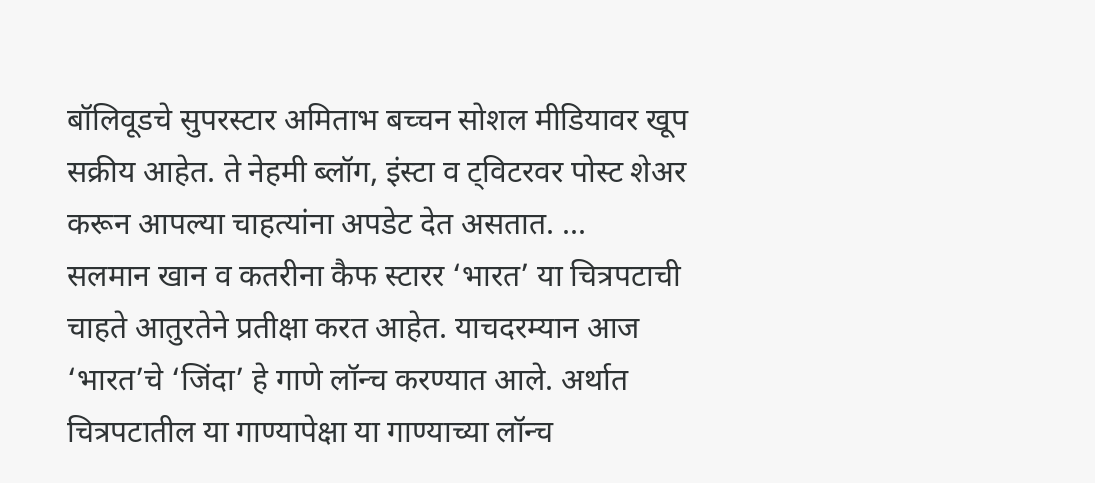बॉलिवूडचे सुपरस्टार अमिताभ बच्चन सोशल मीडियावर खूप सक्रीय आहेत. ते नेहमी ब्लॉग, इंस्टा व ट्विटरवर पोस्ट शेअर करून आपल्या चाहत्यांना अपडेट देत असतात. ...
सलमान खान व कतरीना कैफ स्टारर ‘भारत’ या चित्रपटाची चाहते आतुरतेने प्रतीक्षा करत आहेत. याचदरम्यान आज ‘भारत’चे ‘जिंदा’ हे गाणे लॉन्च करण्यात आले. अर्थात चित्रपटातील या गाण्यापेक्षा या गाण्याच्या लॉन्च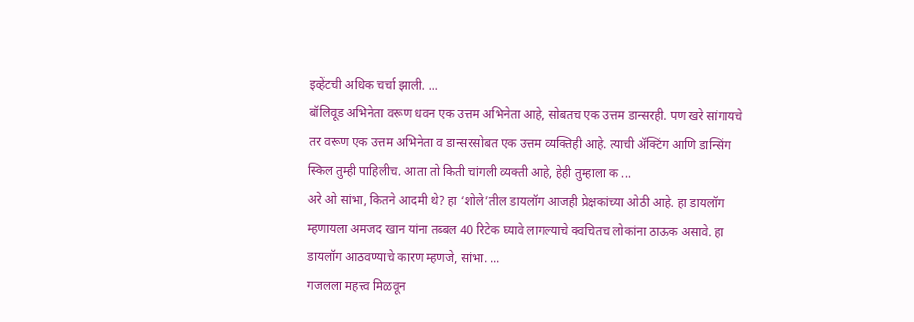इव्हेंटची अधिक चर्चा झाली. ...
बॉलिवूड अभिनेता वरूण धवन एक उत्तम अभिनेता आहे, सोबतच एक उत्तम डान्सरही. पण खरे सांगायचे तर वरूण एक उत्तम अभिनेता व डान्सरसोबत एक उत्तम व्यक्तिही आहे. त्याची ॲक्टिंग आणि डान्सिंग स्किल तुम्ही पाहिलीच. आता तो किती चांगली व्यक्ती आहे, हेही तुम्हाला क ...
अरे ओ सांभा, कितने आदमी थे? हा ‘शोले’तील डायलॉग आजही प्रेक्षकांच्या ओठी आहे. हा डायलॉग म्हणायला अमजद खान यांना तब्बल 40 रिटेक घ्यावे लागल्याचे क्वचितच लोकांना ठाऊक असावे. हा डायलॉग आठवण्याचे कारण म्हणजे, सांभा. ...
गजलला महत्त्व मिळवून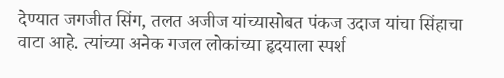देण्यात जगजीत सिंग, तलत अजीज यांच्यासोबत पंकज उदाज यांचा सिंहाचा वाटा आहे. त्यांच्या अनेक गजल लोकांच्या हृदयाला स्पर्श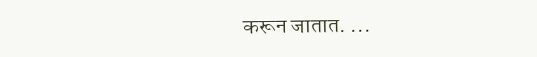करून जातात. ...